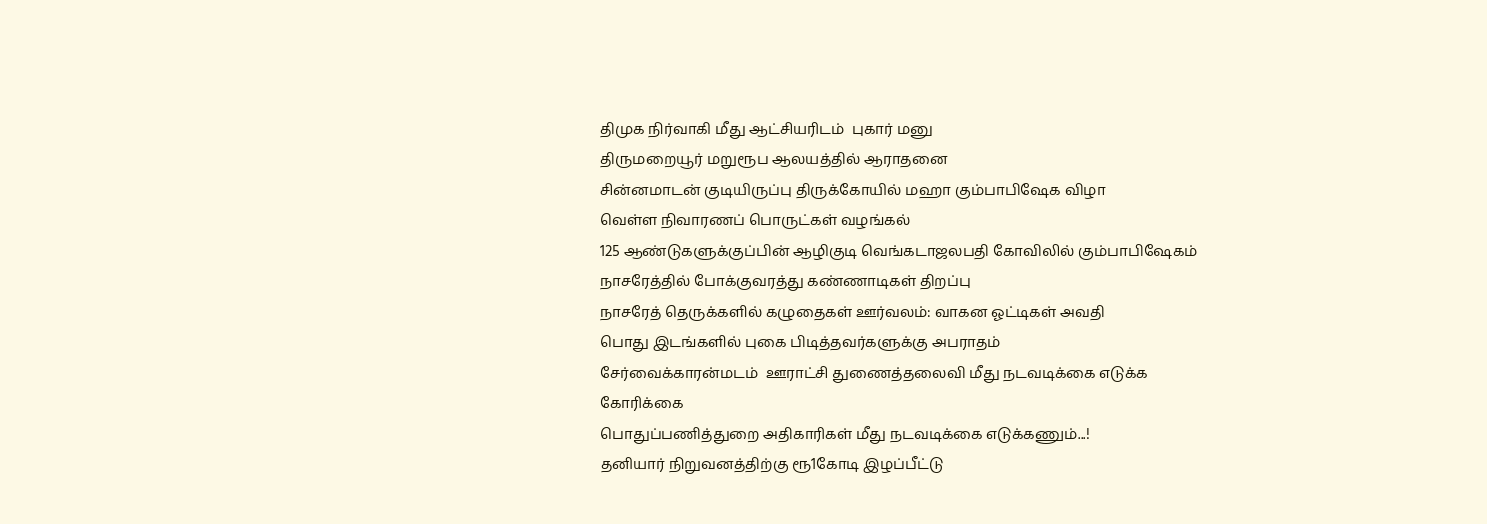திமுக நிர்வாகி மீது ஆட்சியரிடம்  புகார் மனு
திருமறையூர் மறுரூப ஆலயத்தில் ஆராதனை
சின்னமாடன் குடியிருப்பு திருக்கோயில் மஹா கும்பாபிஷேக விழா
வெள்ள நிவாரணப் பொருட்கள் வழங்கல்
125 ஆண்டுகளுக்குப்பின் ஆழிகுடி வெங்கடாஜலபதி கோவிலில் கும்பாபிஷேகம்
நாசரேத்தில் போக்குவரத்து கண்ணாடிகள் திறப்பு
நாசரேத் தெருக்களில் கழுதைகள் ஊர்வலம்: வாகன ஓட்டிகள் அவதி
பொது இடங்களில் புகை பிடித்தவர்களுக்கு அபராதம்
சேர்வைக்காரன்மடம்  ஊராட்சி துணைத்தலைவி மீது நடவடிக்கை எடுக்க கோரிக்கை
பொதுப்பணித்துறை அதிகாரிகள் மீது நடவடிக்கை எடுக்கணும்...!
தனியார் நிறுவனத்திற்கு ரூ1கோடி இழப்பீட்டு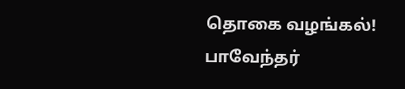தொகை வழங்கல்!
பாவேந்தர்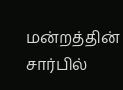மன்றத்தின் சார்பில்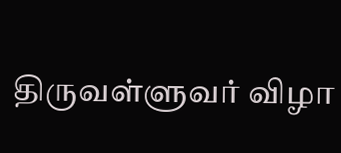திருவள்ளுவர் விழா